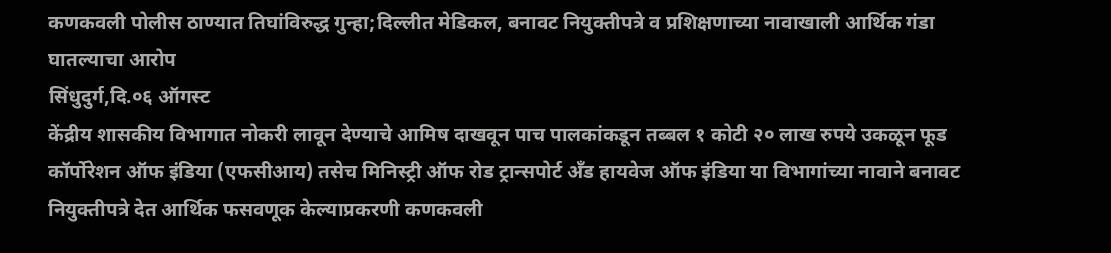कणकवली पोलीस ठाण्यात तिघांविरुद्ध गुन्हा;दिल्लीत मेडिकल, बनावट नियुक्तीपत्रे व प्रशिक्षणाच्या नावाखाली आर्थिक गंडा घातल्याचा आरोप
सिंधुदुर्ग,दि.०६ ऑगस्ट
केंद्रीय शासकीय विभागात नोकरी लावून देण्याचे आमिष दाखवून पाच पालकांकडून तब्बल १ कोटी २० लाख रुपये उकळून फूड कॉर्पोरेशन ऑफ इंडिया (एफसीआय) तसेच मिनिस्ट्री ऑफ रोड ट्रान्सपोर्ट अँड हायवेज ऑफ इंडिया या विभागांच्या नावाने बनावट नियुक्तीपत्रे देत आर्थिक फसवणूक केल्याप्रकरणी कणकवली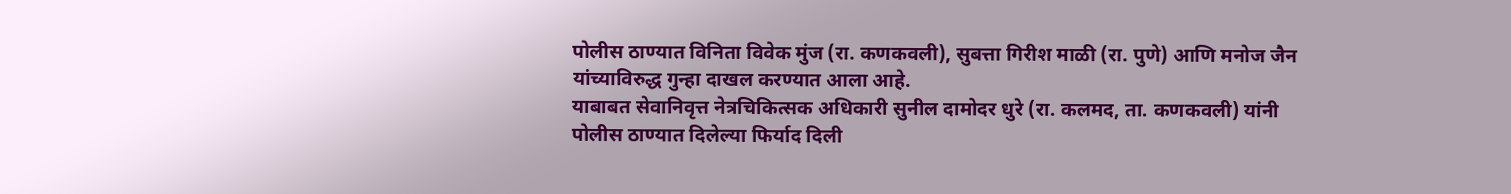पोलीस ठाण्यात विनिता विवेक मुंज (रा. कणकवली), सुबत्ता गिरीश माळी (रा. पुणे) आणि मनोज जैन यांच्याविरुद्ध गुन्हा दाखल करण्यात आला आहे.
याबाबत सेवानिवृत्त नेत्रचिकित्सक अधिकारी सुनील दामोदर धुरे (रा. कलमद, ता. कणकवली) यांनी पोलीस ठाण्यात दिलेल्या फिर्याद दिली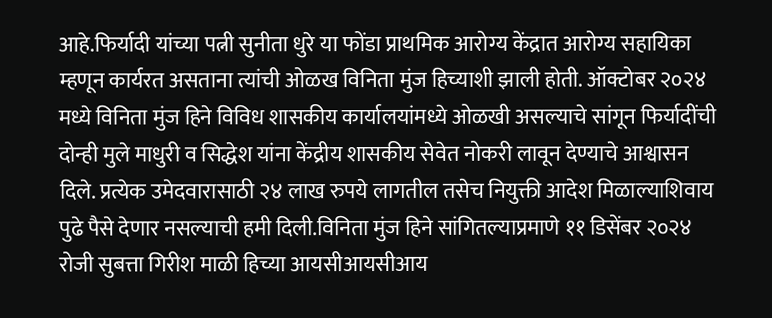आहे.फिर्यादी यांच्या पत्नी सुनीता धुरे या फोंडा प्राथमिक आरोग्य केंद्रात आरोग्य सहायिका म्हणून कार्यरत असताना त्यांची ओळख विनिता मुंज हिच्याशी झाली होती. ऑक्टोबर २०२४ मध्ये विनिता मुंज हिने विविध शासकीय कार्यालयांमध्ये ओळखी असल्याचे सांगून फिर्यादींची दोन्ही मुले माधुरी व सिद्धेश यांना केंद्रीय शासकीय सेवेत नोकरी लावून देण्याचे आश्वासन दिले. प्रत्येक उमेदवारासाठी २४ लाख रुपये लागतील तसेच नियुक्ती आदेश मिळाल्याशिवाय पुढे पैसे देणार नसल्याची हमी दिली.विनिता मुंज हिने सांगितल्याप्रमाणे ११ डिसेंबर २०२४ रोजी सुबत्ता गिरीश माळी हिच्या आयसीआयसीआय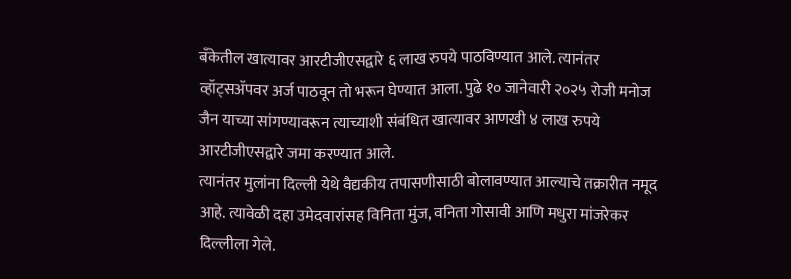बँकेतील खात्यावर आरटीजीएसद्वारे ६ लाख रुपये पाठविण्यात आले. त्यानंतर व्हॉट्सॲपवर अर्ज पाठवून तो भरून घेण्यात आला. पुढे १० जानेवारी २०२५ रोजी मनोज जैन याच्या सांगण्यावरून त्याच्याशी संबंधित खात्यावर आणखी ४ लाख रुपये आरटीजीएसद्वारे जमा करण्यात आले.
त्यानंतर मुलांना दिल्ली येथे वैद्यकीय तपासणीसाठी बोलावण्यात आल्याचे तक्रारीत नमूद आहे. त्यावेळी दहा उमेदवारांसह विनिता मुंज, वनिता गोसावी आणि मधुरा मांजरेकर दिल्लीला गेले.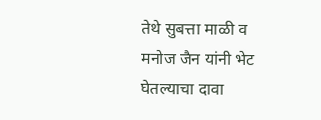तेथे सुबत्ता माळी व मनोज जैन यांनी भेट घेतल्याचा दावा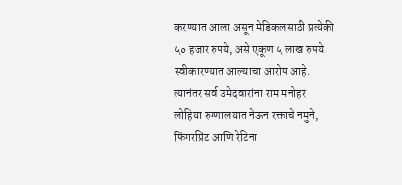करण्यात आला असून मेडिकलसाठी प्रत्येकी ५० हजार रुपये, असे एकूण ५ लाख रुपये स्वीकारण्यात आल्याचा आरोप आहे. त्यानंतर सर्व उमेदवारांना राम मनोहर लोहिया रुग्णालयात नेऊन रक्ताचे नमुने, फिंगरप्रिंट आणि रेटिना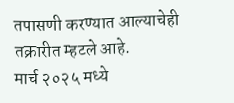तपासणी करण्यात आल्याचेही तक्रारीत म्हटले आहे.
मार्च २०२५ मध्ये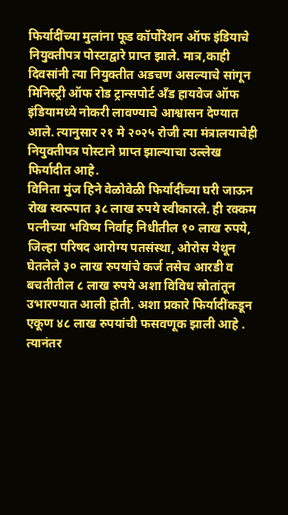फिर्यादींच्या मुलांना फूड कॉर्पोरेशन ऑफ इंडियाचे नियुक्तीपत्र पोस्टाद्वारे प्राप्त झाले. मात्र,काही दिवसांनी त्या नियुक्तीत अडचण असल्याचे सांगून मिनिस्ट्री ऑफ रोड ट्रान्सपोर्ट अँड हायवेज ऑफ इंडियामध्ये नोकरी लावण्याचे आश्वासन देण्यात आले. त्यानुसार २१ मे २०२५ रोजी त्या मंत्रालयाचेही नियुक्तीपत्र पोस्टाने प्राप्त झाल्याचा उल्लेख फिर्यादीत आहे.
विनिता मुंज हिने वेळोवेळी फिर्यादींच्या घरी जाऊन रोख स्वरूपात ३८ लाख रुपये स्वीकारले. ही रक्कम पत्नीच्या भविष्य निर्वाह निधीतील १० लाख रुपये, जिल्हा परिषद आरोग्य पतसंस्था, ओरोस येथून घेतलेले ३० लाख रुपयांचे कर्ज तसेच आरडी व बचतीतील ८ लाख रुपये अशा विविध स्रोतांतून उभारण्यात आली होती. अशा प्रकारे फिर्यादींकडून एकूण ४८ लाख रुपयांची फसवणूक झाली आहे .
त्यानंतर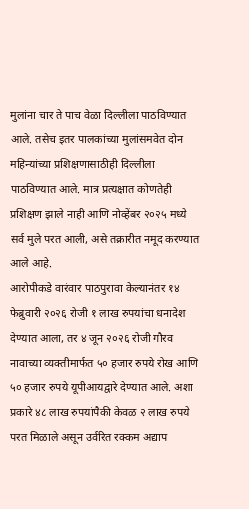मुलांना चार ते पाच वेळा दिल्लीला पाठविण्यात आले. तसेच इतर पालकांच्या मुलांसमवेत दोन महिन्यांच्या प्रशिक्षणासाठीही दिल्लीला पाठविण्यात आले. मात्र प्रत्यक्षात कोणतेही प्रशिक्षण झाले नाही आणि नोव्हेंबर २०२५ मध्ये सर्व मुले परत आली, असे तक्रारीत नमूद करण्यात आले आहे.
आरोपीकडे वारंवार पाठपुरावा केल्यानंतर १४ फेब्रुवारी २०२६ रोजी १ लाख रुपयांचा धनादेश देण्यात आला, तर ४ जून २०२६ रोजी गौरव नावाच्या व्यक्तीमार्फत ५० हजार रुपये रोख आणि ५० हजार रुपये यूपीआयद्वारे देण्यात आले. अशा प्रकारे ४८ लाख रुपयांपैकी केवळ २ लाख रुपये परत मिळाले असून उर्वरित रक्कम अद्याप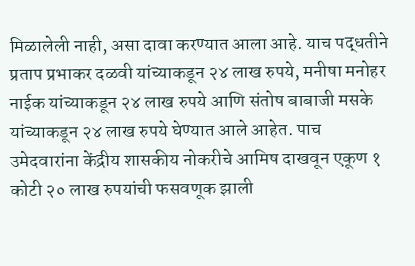मिळालेली नाही, असा दावा करण्यात आला आहे. याच पद्धतीने प्रताप प्रभाकर दळवी यांच्याकडून २४ लाख रुपये, मनीषा मनोहर नाईक यांच्याकडून २४ लाख रुपये आणि संतोष बाबाजी मसके यांच्याकडून २४ लाख रुपये घेण्यात आले आहेत. पाच उमेदवारांना केंद्रीय शासकीय नोकरीचे आमिष दाखवून एकूण १ कोटी २० लाख रुपयांची फसवणूक झाली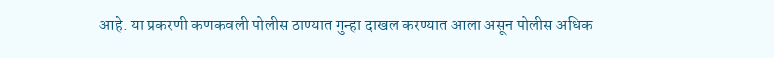आहे. या प्रकरणी कणकवली पोलीस ठाण्यात गुन्हा दाखल करण्यात आला असून पोलीस अधिक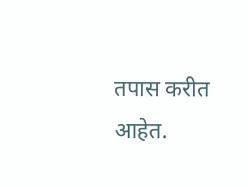तपास करीत आहेत.